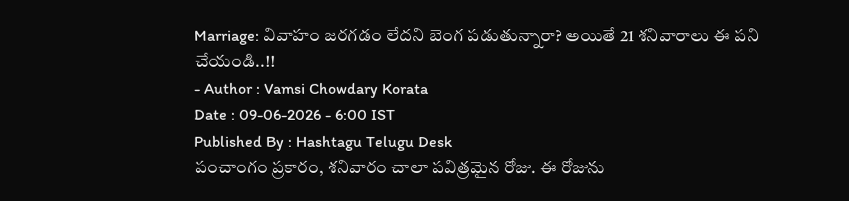Marriage: వివాహం జరగడం లేదని బెంగ పడుతున్నారా? అయితే 21 శనివారాలు ఈ పని చేయండి..!!
- Author : Vamsi Chowdary Korata
Date : 09-06-2026 - 6:00 IST
Published By : Hashtagu Telugu Desk
పంచాంగం ప్రకారం, శనివారం చాలా పవిత్రమైన రోజు. ఈ రోజును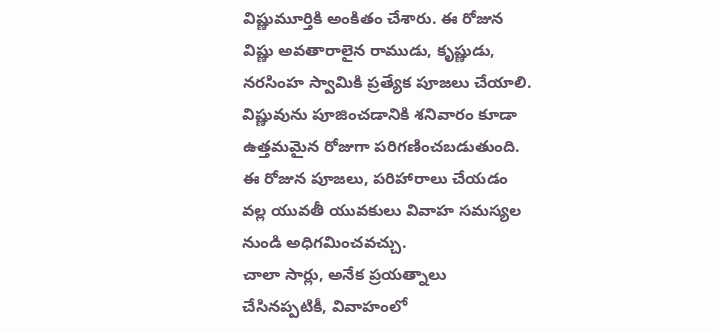విష్ణుమూర్తికి అంకితం చేశారు. ఈ రోజున విష్ణు అవతారాలైన రాముడు, కృష్ణుడు, నరసింహ స్వామికి ప్రత్యేక పూజలు చేయాలి. విష్ణువును పూజించడానికి శనివారం కూడా ఉత్తమమైన రోజుగా పరిగణించబడుతుంది. ఈ రోజున పూజలు, పరిహారాలు చేయడం వల్ల యువతీ యువకులు వివాహ సమస్యల నుండి అధిగమించవచ్చు.
చాలా సార్లు, అనేక ప్రయత్నాలు చేసినప్పటికీ, వివాహంలో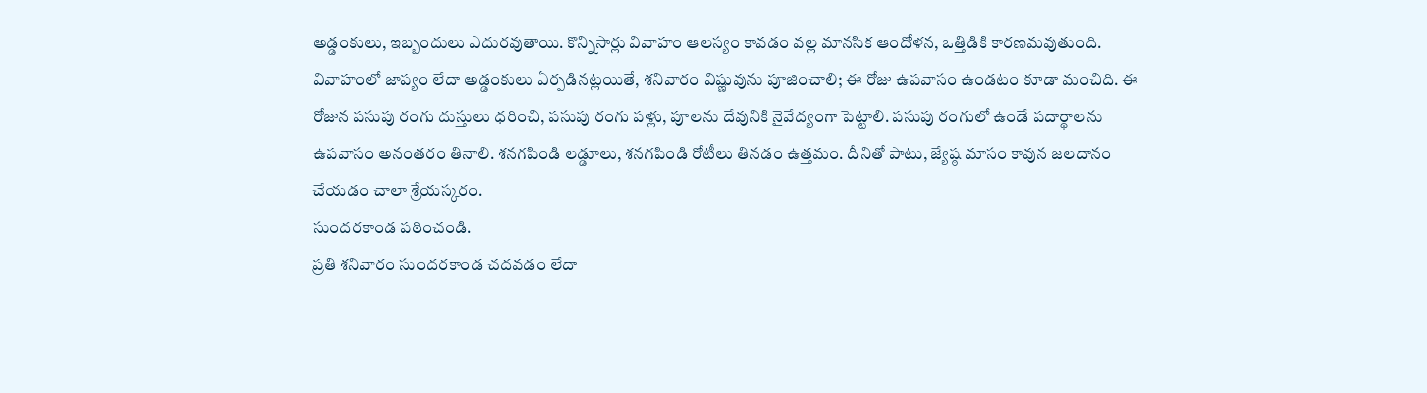అడ్డంకులు, ఇబ్బందులు ఎదురవుతాయి. కొన్నిసార్లు వివాహం ఆలస్యం కావడం వల్ల మానసిక ఆందోళన, ఒత్తిడికి కారణమవుతుంది. వివాహంలో జాప్యం లేదా అడ్డంకులు ఏర్పడినట్లయితే, శనివారం విష్ణువును పూజించాలి; ఈ రోజు ఉపవాసం ఉండటం కూడా మంచిది. ఈ రోజున పసుపు రంగు దుస్తులు ధరించి, పసుపు రంగు పళ్లు, పూలను దేవునికి నైవేద్యంగా పెట్టాలి. పసుపు రంగులో ఉండే పదార్థాలను ఉపవాసం అనంతరం తినాలి. శనగపిండి లడ్డూలు, శనగపిండి రోటీలు తినడం ఉత్తమం. దీనితో పాటు, జ్యేష్ఠ మాసం కావున జలదానం చేయడం చాలా శ్రేయస్కరం.
సుందరకాండ పఠించండి.
ప్రతి శనివారం సుందరకాండ చదవడం లేదా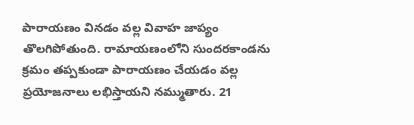పారాయణం వినడం వల్ల వివాహ జాప్యం తొలగిపోతుంది. రామాయణంలోని సుందరకాండను క్రమం తప్పకుండా పారాయణం చేయడం వల్ల ప్రయోజనాలు లభిస్తాయని నమ్ముతారు. 21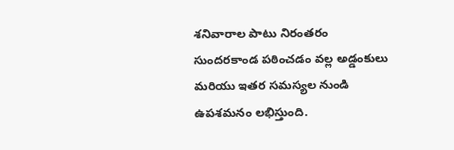శనివారాల పాటు నిరంతరం సుందరకాండ పఠించడం వల్ల అడ్డంకులు మరియు ఇతర సమస్యల నుండి ఉపశమనం లభిస్తుంది.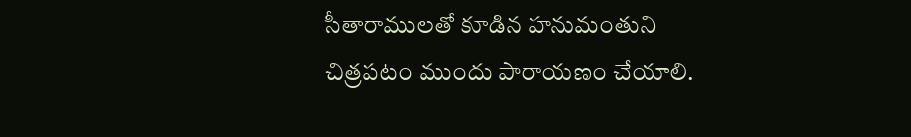సీతారాములతో కూడిన హనుమంతుని చిత్రపటం ముందు పారాయణం చేయాలి.